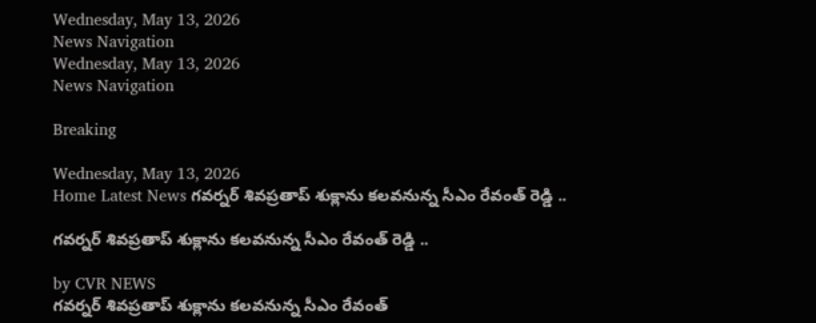Wednesday, May 13, 2026
News Navigation
Wednesday, May 13, 2026
News Navigation

Breaking

Wednesday, May 13, 2026
Home Latest News గవర్నర్ శివప్రతాప్ శుక్లాను కలవనున్న సీఎం రేవంత్ రెడ్డి ..

గవర్నర్ శివప్రతాప్ శుక్లాను కలవనున్న సీఎం రేవంత్ రెడ్డి ..

by CVR NEWS
గవర్నర్ శివప్రతాప్ శుక్లాను కలవనున్న సీఎం రేవంత్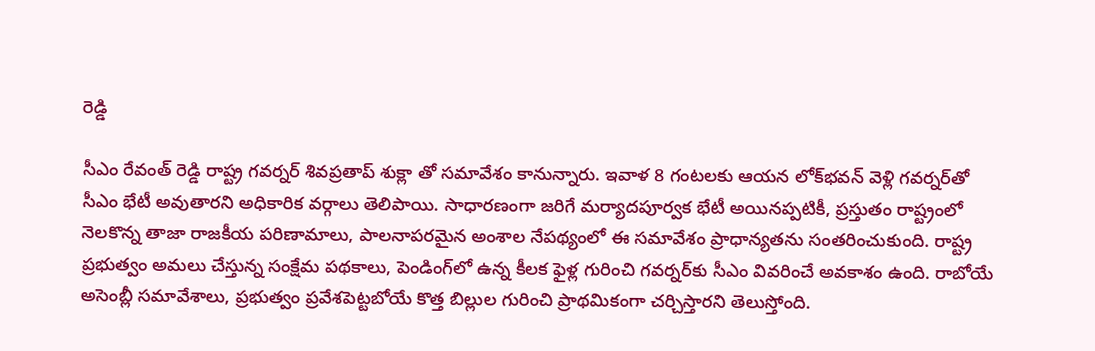రెడ్డి

సీఎం రేవంత్ రెడ్డి రాష్ట్ర గవర్నర్‌ శివప్రతాప్ శుక్లా తో సమావేశం కానున్నారు. ఇవాళ 8 గంటలకు ఆయన లోక్‌భవన్‌ వెళ్లి గవర్నర్‌తో సీఎం భేటీ అవుతారని అధికారిక వర్గాలు తెలిపాయి. సాధారణంగా జరిగే మర్యాదపూర్వక భేటీ అయినప్పటికీ, ప్రస్తుతం రాష్ట్రంలో నెలకొన్న తాజా రాజకీయ పరిణామాలు, పాలనాపరమైన అంశాల నేపథ్యంలో ఈ సమావేశం ప్రాధాన్యతను సంతరించుకుంది. రాష్ట్ర ప్రభుత్వం అమలు చేస్తున్న సంక్షేమ పథకాలు, పెండింగ్‌లో ఉన్న కీలక ఫైళ్ల గురించి గవర్నర్‌కు సీఎం వివరించే అవకాశం ఉంది. రాబోయే అసెంబ్లీ సమావేశాలు, ప్రభుత్వం ప్రవేశపెట్టబోయే కొత్త బిల్లుల గురించి ప్రాథమికంగా చర్చిస్తారని తెలుస్తోంది.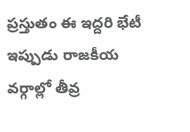ప్రస్తుతం ఈ ఇద్దరి భేటీ ఇప్పుడు రాజకీయ వర్గాల్లో తీవ్ర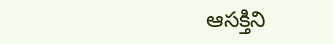ఆసక్తిని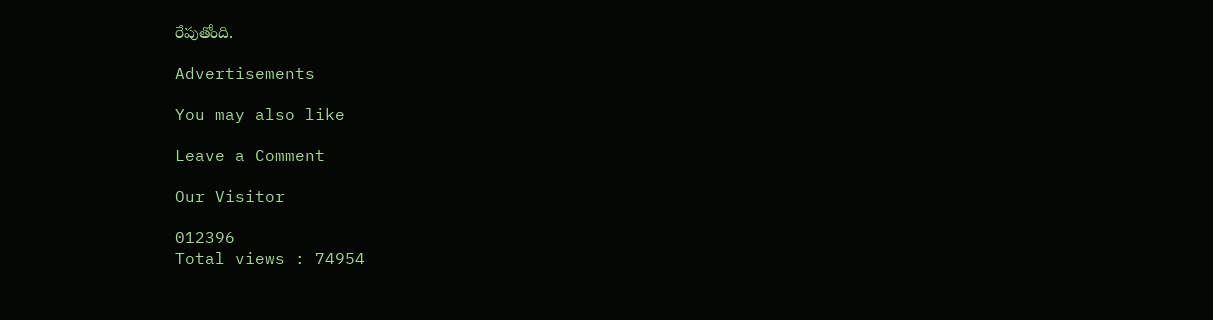రేపుతోంది.

Advertisements

You may also like

Leave a Comment

Our Visitor

012396
Total views : 74954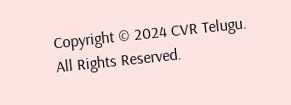Copyright © 2024 CVR Telugu. All Rights Reserved.